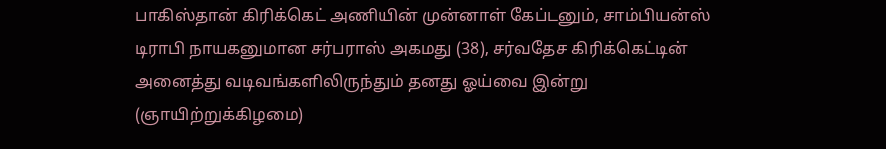பாகிஸ்தான் கிரிக்கெட் அணியின் முன்னாள் கேப்டனும், சாம்பியன்ஸ் டிராபி நாயகனுமான சர்பராஸ் அகமது (38), சர்வதேச கிரிக்கெட்டின் அனைத்து வடிவங்களிலிருந்தும் தனது ஓய்வை இன்று (ஞாயிற்றுக்கிழமை)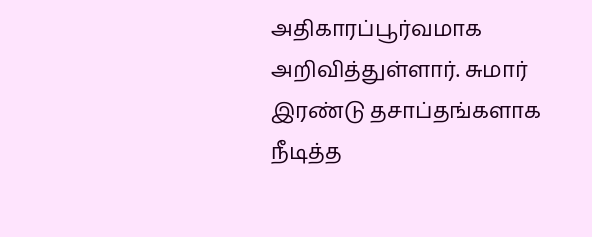அதிகாரப்பூர்வமாக அறிவித்துள்ளார். சுமார் இரண்டு தசாப்தங்களாக நீடித்த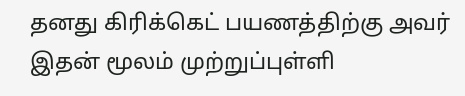தனது கிரிக்கெட் பயணத்திற்கு அவர் இதன் மூலம் முற்றுப்புள்ளி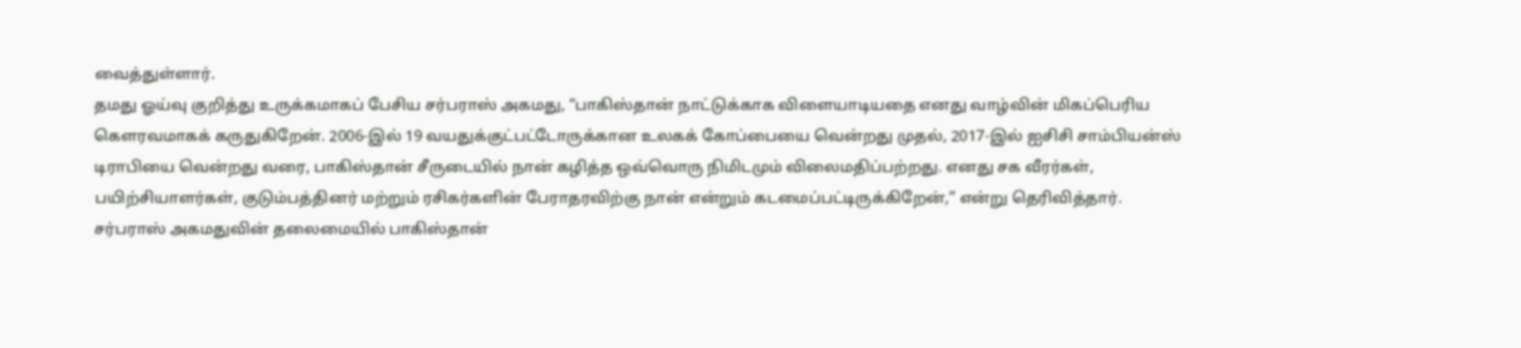வைத்துள்ளார்.
தமது ஓய்வு குறித்து உருக்கமாகப் பேசிய சர்பராஸ் அகமது, “பாகிஸ்தான் நாட்டுக்காக விளையாடியதை எனது வாழ்வின் மிகப்பெரிய கௌரவமாகக் கருதுகிறேன். 2006-இல் 19 வயதுக்குட்பட்டோருக்கான உலகக் கோப்பையை வென்றது முதல், 2017-இல் ஐசிசி சாம்பியன்ஸ் டிராபியை வென்றது வரை, பாகிஸ்தான் சீருடையில் நான் கழித்த ஒவ்வொரு நிமிடமும் விலைமதிப்பற்றது. எனது சக வீரர்கள், பயிற்சியாளர்கள், குடும்பத்தினர் மற்றும் ரசிகர்களின் பேராதரவிற்கு நான் என்றும் கடமைப்பட்டிருக்கிறேன்,” என்று தெரிவித்தார்.
சர்பராஸ் அகமதுவின் தலைமையில் பாகிஸ்தான்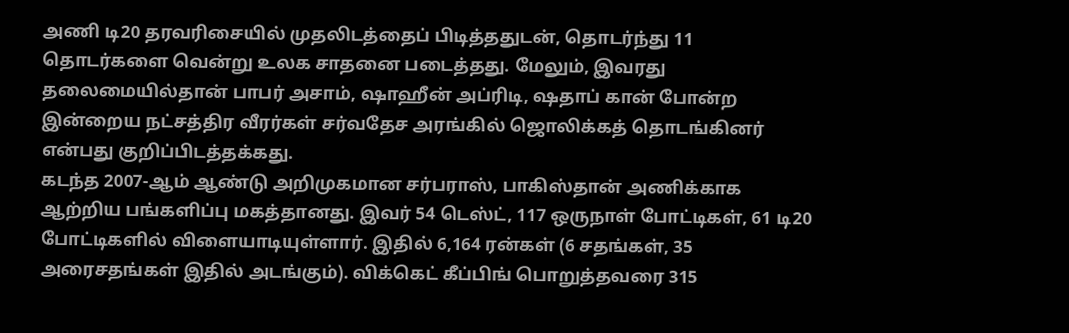அணி டி20 தரவரிசையில் முதலிடத்தைப் பிடித்ததுடன், தொடர்ந்து 11 தொடர்களை வென்று உலக சாதனை படைத்தது. மேலும், இவரது தலைமையில்தான் பாபர் அசாம், ஷாஹீன் அப்ரிடி, ஷதாப் கான் போன்ற இன்றைய நட்சத்திர வீரர்கள் சர்வதேச அரங்கில் ஜொலிக்கத் தொடங்கினர் என்பது குறிப்பிடத்தக்கது.
கடந்த 2007-ஆம் ஆண்டு அறிமுகமான சர்பராஸ், பாகிஸ்தான் அணிக்காக ஆற்றிய பங்களிப்பு மகத்தானது. இவர் 54 டெஸ்ட், 117 ஒருநாள் போட்டிகள், 61 டி20 போட்டிகளில் விளையாடியுள்ளார். இதில் 6,164 ரன்கள் (6 சதங்கள், 35 அரைசதங்கள் இதில் அடங்கும்). விக்கெட் கீப்பிங் பொறுத்தவரை 315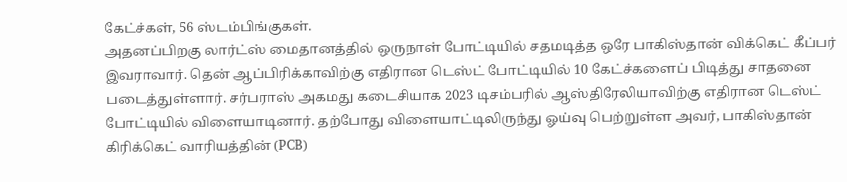கேட்ச்கள், 56 ஸ்டம்பிங்குகள்.
அதனப்பிறகு லார்ட்ஸ் மைதானத்தில் ஒருநாள் போட்டியில் சதமடித்த ஒரே பாகிஸ்தான் விக்கெட் கீப்பர் இவராவார். தென் ஆப்பிரிக்காவிற்கு எதிரான டெஸ்ட் போட்டியில் 10 கேட்ச்களைப் பிடித்து சாதனை படைத்துள்ளார். சர்பராஸ் அகமது கடைசியாக 2023 டிசம்பரில் ஆஸ்திரேலியாவிற்கு எதிரான டெஸ்ட் போட்டியில் விளையாடினார். தற்போது விளையாட்டிலிருந்து ஓய்வு பெற்றுள்ள அவர், பாகிஸ்தான் கிரிக்கெட் வாரியத்தின் (PCB)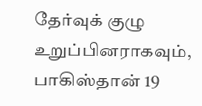தேர்வுக் குழு உறுப்பினராகவும், பாகிஸ்தான் 19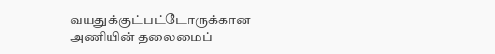வயதுக்குட்பட்டோருக்கான அணியின் தலைமைப்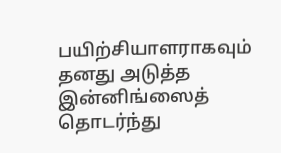பயிற்சியாளராகவும் தனது அடுத்த இன்னிங்ஸைத் தொடர்ந்து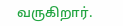வருகிறார்.